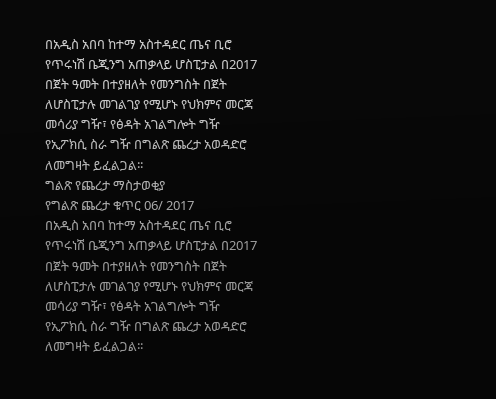በአዲስ አበባ ከተማ አስተዳደር ጤና ቢሮ የጥሩነሽ ቤጂንግ አጠቃላይ ሆስፒታል በ2017 በጀት ዓመት በተያዘለት የመንግስት በጀት ለሆስፒታሉ መገልገያ የሚሆኑ የህክምና መርጃ መሳሪያ ግዥ፣ የፅዳት አገልግሎት ግዥ የኢፖክሲ ስራ ግዥ በግልጽ ጨረታ አወዳድሮ ለመግዛት ይፈልጋል፡፡
ግልጽ የጨረታ ማስታወቂያ
የግልጽ ጨረታ ቁጥር 06/ 2017
በአዲስ አበባ ከተማ አስተዳደር ጤና ቢሮ የጥሩነሽ ቤጂንግ አጠቃላይ ሆስፒታል በ2017 በጀት ዓመት በተያዘለት የመንግስት በጀት ለሆስፒታሉ መገልገያ የሚሆኑ የህክምና መርጃ መሳሪያ ግዥ፣ የፅዳት አገልግሎት ግዥ የኢፖክሲ ስራ ግዥ በግልጽ ጨረታ አወዳድሮ ለመግዛት ይፈልጋል፡፡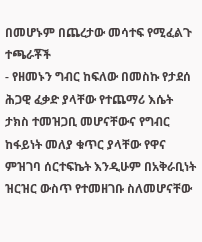በመሆኑም በጨረታው መሳተፍ የሚፈልጉ ተጫራቾች
- የዘመኑን ግብር ከፍለው በመስኩ የታደሰ ሕጋዊ ፈቃድ ያላቸው የተጨማሪ እሴት ታክስ ተመዝጋቢ መሆናቸውና የግብር ከፋይነት መለያ ቁጥር ያላቸው የዋና ምዝገባ ሰርተፍኬት እንዲሁም በአቅራቢነት ዝርዝር ውስጥ የተመዘገቡ ስለመሆናቸው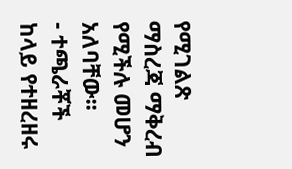የሚገልጽ ማስረጃ ማቅረብ የሚችሉ መሆን አለባቸው፡፡
- ተጫራቾች ከላይ የተዘረዘሩ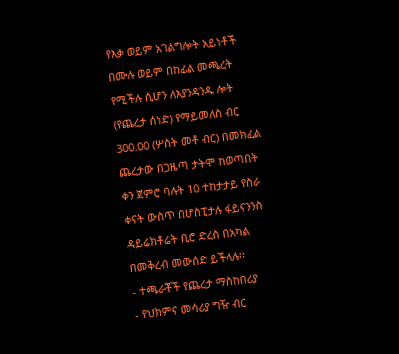የእቃ ወይም አገልግሎት አይነቶች በሙሉ ወይም በከፊል መጫረት የሚችሉ ሲሆን ለእያንዳንዱ ሎት (የጨረታ ሰነድ) የማይመለስ ብር 300.00 (ሦስት መቶ ብር) በመክፈል ጨረታው በጋዜጣ ታትሞ ከወጣበት ቀን ጀምሮ ባሉት 10 ተከታታይ የስራ ቀናት ውስጥ በሆስፒታሉ ፋይናንንስ ዳይሬክቶሬት ቢሮ ድረስ በአካል በመቅረብ መውሰድ ይችላሉ፡፡
- ተጫራቾች የጨረታ ማስከበሪያ
- የህክምና መሳሪያ ግዥ ብር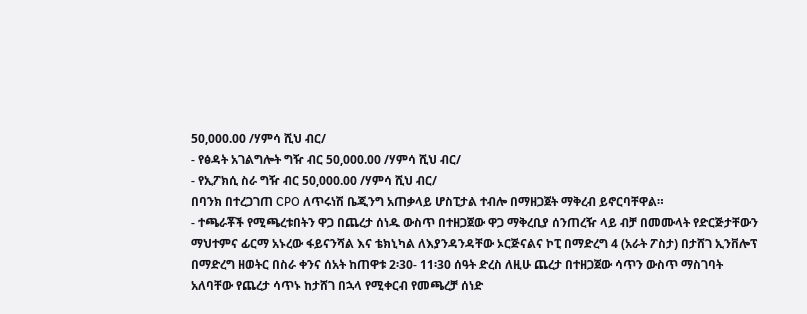50,000.00 /ሃምሳ ሺህ ብር/
- የፅዳት አገልግሎት ግዥ ብር 50,000.00 /ሃምሳ ሺህ ብር/
- የኢፖክሲ ስራ ግዥ ብር 50,000.00 /ሃምሳ ሺህ ብር/
በባንክ በተረጋገጠ CPO ለጥሩነሽ ቤጂንግ አጠቃላይ ሆስፒታል ተብሎ በማዘጋጀት ማቅረብ ይኖርባቸዋል።
- ተጫራቾች የሚጫረቱበትን ዋጋ በጨረታ ሰነዱ ውስጥ በተዘጋጀው ዋጋ ማቅረቢያ ሰንጠረዥ ላይ ብቻ በመሙላት የድርጅታቸውን ማህተምና ፊርማ አኑረው ፋይናንሻል እና ቴክኒካል ለእያንዳንዳቸው ኦርጅናልና ኮፒ በማድረግ 4 (አራት ፖስታ) በታሸገ ኢንቨሎፕ በማድረግ ዘወትር በስራ ቀንና ሰአት ከጠዋቱ 2፡30- 11፡30 ሰዓት ድረስ ለዚሁ ጨረታ በተዘጋጀው ሳጥን ውስጥ ማስገባት አለባቸው የጨረታ ሳጥኑ ከታሸገ በኋላ የሚቀርብ የመጫረቻ ሰነድ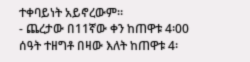ተቀባይነት አይኖረውም።
- ጨረታው በ11ኛው ቀን ከጠዋቱ 4፡00 ሰዓት ተዘግቶ በዛው እለት ከጠዋቱ 4፡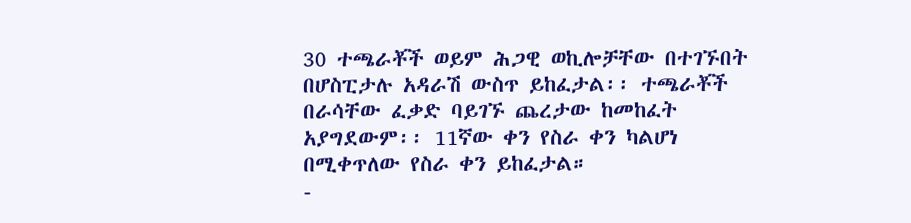30 ተጫራቾች ወይም ሕጋዊ ወኪሎቻቸው በተገኙበት በሆስፒታሉ አዳራሽ ውስጥ ይከፈታል፡፡ ተጫራቾች በራሳቸው ፈቃድ ባይገኙ ጨረታው ከመከፈት አያግደውም፡፡ 11ኛው ቀን የስራ ቀን ካልሆነ በሚቀጥለው የስራ ቀን ይከፈታል።
-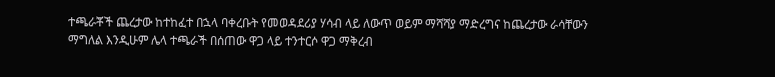ተጫራቾች ጨረታው ከተከፈተ በኋላ ባቀረቡት የመወዳደሪያ ሃሳብ ላይ ለውጥ ወይም ማሻሻያ ማድረግና ከጨረታው ራሳቸውን ማግለል እንዲሁም ሌላ ተጫራች በሰጠው ዋጋ ላይ ተንተርሶ ዋጋ ማቅረብ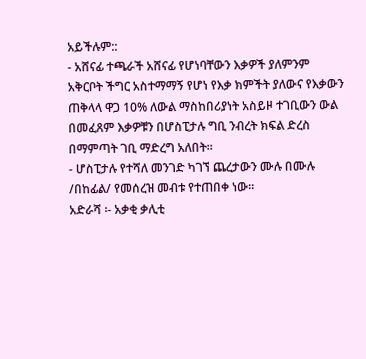አይችሉም::
- አሸናፊ ተጫራች አሸናፊ የሆነባቸውን እቃዎች ያለምንም አቅርቦት ችግር አስተማማኝ የሆነ የእቃ ክምችት ያለውና የእቃውን ጠቅላላ ዋጋ 10% ለውል ማስከበሪያነት አስይዞ ተገቢውን ውል በመፈጸም እቃዎቹን በሆስፒታሉ ግቢ ንብረት ክፍል ድረስ በማምጣት ገቢ ማድረግ አለበት፡፡
- ሆስፒታሉ የተሻለ መንገድ ካገኘ ጨረታውን ሙሉ በሙሉ /በከፊል/ የመሰረዝ መብቱ የተጠበቀ ነው።
አድራሻ ፡- አቃቂ ቃሊቲ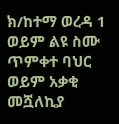ክ/ከተማ ወረዳ 1 ወይም ልዩ ስሙ ጥምቀተ ባህር ወይም አቃቂ መሿለኪያ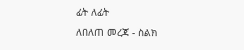ፊት ለፊት
ለበለጠ መረጃ - ስልክ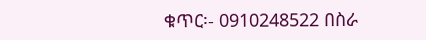ቁጥር፡- 0910248522 በስራ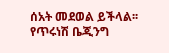ሰአት መደወል ይችላል፡፡
የጥሩነሽ ቤጂንግ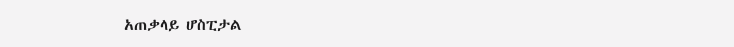አጠቃላይ ሆስፒታል